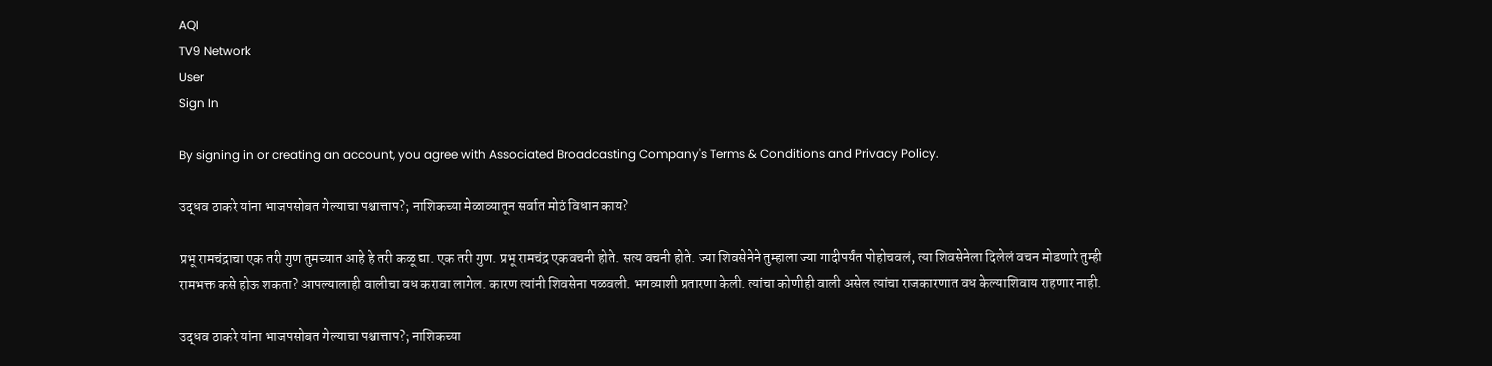AQI
TV9 Network
User
Sign In

By signing in or creating an account, you agree with Associated Broadcasting Company's Terms & Conditions and Privacy Policy.

उद्धव ठाकरे यांना भाजपसोबत गेल्याचा पश्चात्ताप?; नाशिकच्या मेळाव्यातून सर्वात मोठं विधान काय?

प्रभू रामचंद्राचा एक तरी गुण तुमच्यात आहे हे तरी कळू द्या. एक तरी गुण. प्रभू रामचंद्र एकवचनी होते. सत्य वचनी होते. ज्या शिवसेनेने तुम्हाला ज्या गादीपर्यंत पोहोचवलं, त्या शिवसेनेला दिलेलं वचन मोडणारे तुम्ही रामभक्त कसे होऊ शकता? आपल्यालाही वालीचा वध करावा लागेल. कारण त्यांनी शिवसेना पळवली. भगव्याशी प्रतारणा केली. त्यांचा कोणीही वाली असेल त्यांचा राजकारणात वध केल्याशिवाय राहणार नाही.

उद्धव ठाकरे यांना भाजपसोबत गेल्याचा पश्चात्ताप?; नाशिकच्या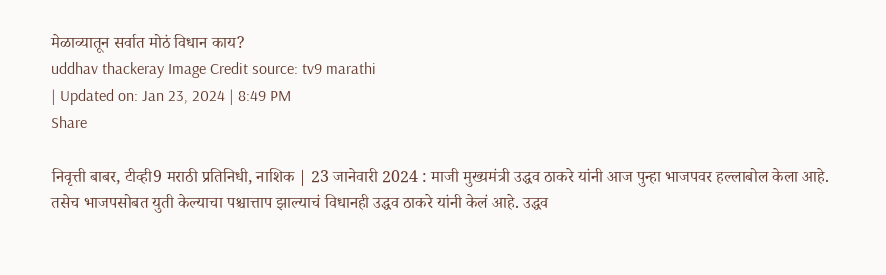मेळाव्यातून सर्वात मोठं विधान काय?
uddhav thackeray Image Credit source: tv9 marathi
| Updated on: Jan 23, 2024 | 8:49 PM
Share

निवृत्ती बाबर, टीव्ही9 मराठी प्रतिनिधी, नाशिक | 23 जानेवारी 2024 : माजी मुख्यमंत्री उद्धव ठाकरे यांनी आज पुन्हा भाजपवर हल्लाबोल केला आहे. तसेच भाजपसोबत युती केल्याचा पश्चात्ताप झाल्याचं विधानही उद्धव ठाकरे यांनी केलं आहे. उद्धव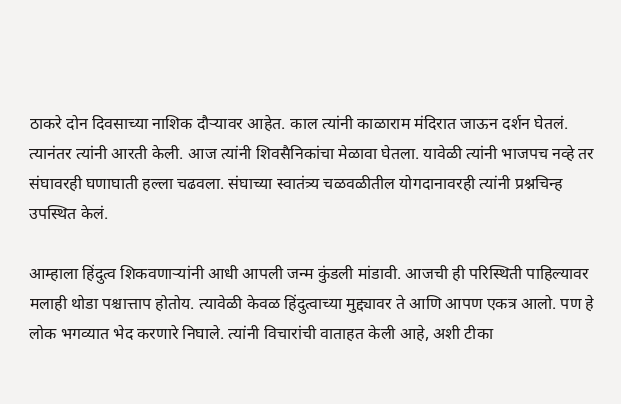ठाकरे दोन दिवसाच्या नाशिक दौऱ्यावर आहेत. काल त्यांनी काळाराम मंदिरात जाऊन दर्शन घेतलं. त्यानंतर त्यांनी आरती केली. आज त्यांनी शिवसैनिकांचा मेळावा घेतला. यावेळी त्यांनी भाजपच नव्हे तर संघावरही घणाघाती हल्ला चढवला. संघाच्या स्वातंत्र्य चळवळीतील योगदानावरही त्यांनी प्रश्नचिन्ह उपस्थित केलं.

आम्हाला हिंदुत्व शिकवणाऱ्यांनी आधी आपली जन्म कुंडली मांडावी. आजची ही परिस्थिती पाहिल्यावर मलाही थोडा पश्चात्ताप होतोय. त्यावेळी केवळ हिंदुत्वाच्या मुद्द्यावर ते आणि आपण एकत्र आलो. पण हे लोक भगव्यात भेद करणारे निघाले. त्यांनी विचारांची वाताहत केली आहे, अशी टीका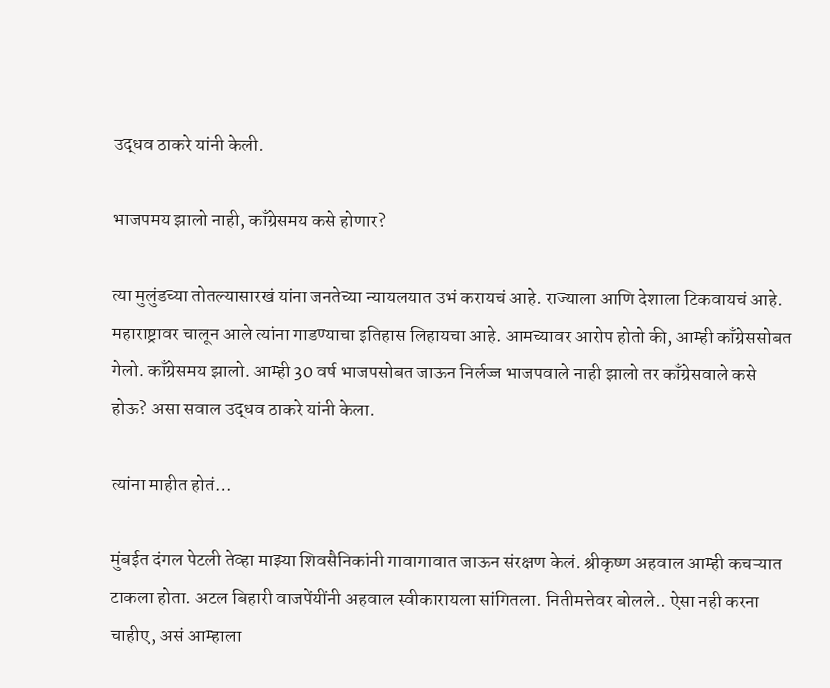उद्धव ठाकरे यांनी केली.

भाजपमय झालो नाही, काँग्रेसमय कसे होणार?

त्या मुलुंडच्या तोतल्यासारखं यांना जनतेच्या न्यायलयात उभं करायचं आहे. राज्याला आणि देशाला टिकवायचं आहे. महाराष्ट्रावर चालून आले त्यांना गाडण्याचा इतिहास लिहायचा आहे. आमच्यावर आरोप होतो की, आम्ही काँग्रेससोबत गेलो. काँग्रेसमय झालो. आम्ही 30 वर्ष भाजपसोबत जाऊन निर्लज्ज भाजपवाले नाही झालो तर काँग्रेसवाले कसे होऊ? असा सवाल उद्धव ठाकरे यांनी केला.

त्यांना माहीत होतं…

मुंबईत दंगल पेटली तेव्हा माझ्या शिवसैनिकांनी गावागावात जाऊन संरक्षण केलं. श्रीकृष्ण अहवाल आम्ही कचऱ्यात टाकला होता. अटल बिहारी वाजपेंयींनी अहवाल स्वीकारायला सांगितला. नितीमत्तेवर बोलले.. ऐसा नही करना चाहीए, असं आम्हाला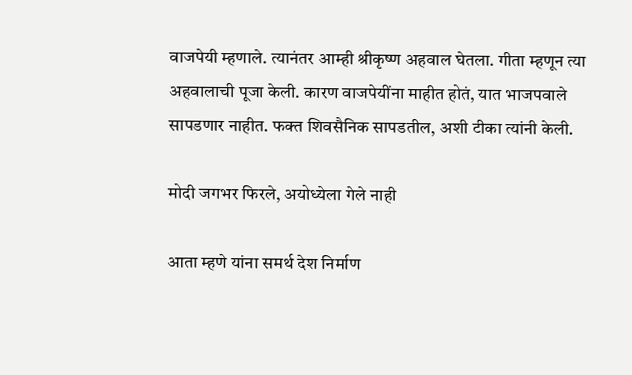वाजपेयी म्हणाले. त्यानंतर आम्ही श्रीकृष्ण अहवाल घेतला. गीता म्हणून त्या अहवालाची पूजा केली. कारण वाजपेयींना माहीत होतं, यात भाजपवाले सापडणार नाहीत. फक्त शिवसैनिक सापडतील, अशी टीका त्यांनी केली.

मोदी जगभर फिरले, अयोध्येला गेले नाही

आता म्हणे यांना समर्थ देश निर्माण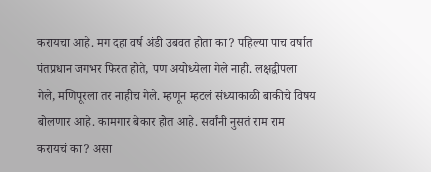करायचा आहे. मग दहा वर्ष अंडी उबवत होता का? पहिल्या पाच वर्षात पंतप्रधान जगभर फिरत होते, पण अयोध्येला गेले नाही. लक्षद्वीपला गेले, मणिपूरला तर नाहीच गेले. म्हणून म्हटलं संध्याकाळी बाकीचे विषय बोलणार आहे. कामगार बेकार होत आहे. सर्वांनी नुसतं राम राम करायचं का? असा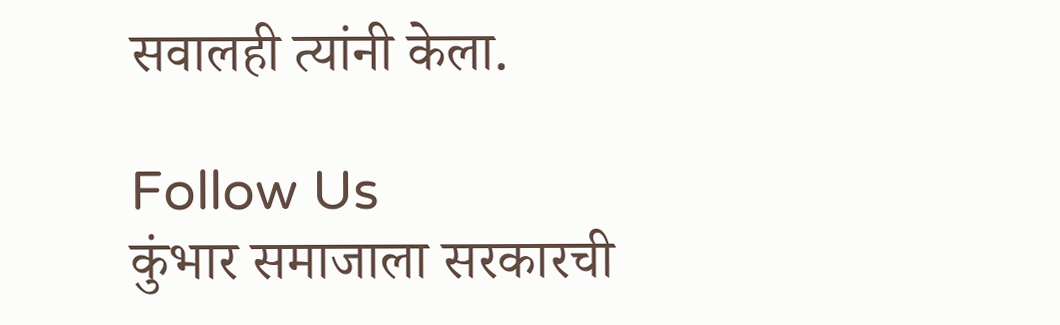सवालही त्यांनी केला.

Follow Us
कुंभार समाजाला सरकारची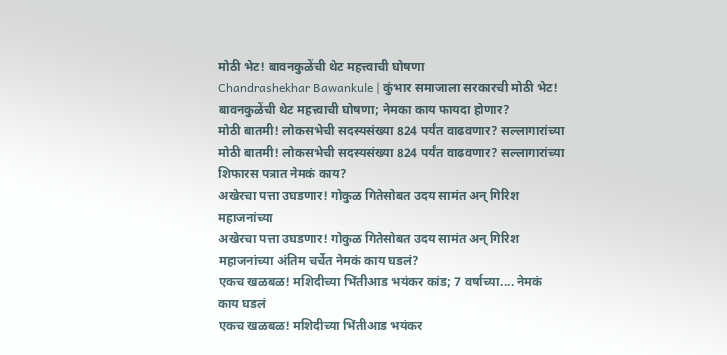मोठी भेट! बावनकुळेंची थेट महत्त्वाची घोषणा
Chandrashekhar Bawankule | कुंभार समाजाला सरकारची मोठी भेट! बावनकुळेंची थेट महत्त्वाची घोषणा; नेमका काय फायदा होणार?
मोठी बातमी! लोकसभेची सदस्यसंख्या 824 पर्यंत वाढवणार? सल्लागारांच्या
मोठी बातमी! लोकसभेची सदस्यसंख्या 824 पर्यंत वाढवणार? सल्लागारांच्या शिफारस पत्रात नेमकं काय?
अखेरचा पत्ता उघडणार! गोकुळ गितेसोबत उदय सामंत अन् गिरिश महाजनांच्या
अखेरचा पत्ता उघडणार! गोकुळ गितेसोबत उदय सामंत अन् गिरिश महाजनांच्या अंतिम चर्चेत नेमकं काय घडलं?
एकच खळबळ! मशिदीच्या भिंतीआड भयंकर कांड; 7 वर्षाच्या.... नेमकं काय घडलं
एकच खळबळ! मशिदीच्या भिंतीआड भयंकर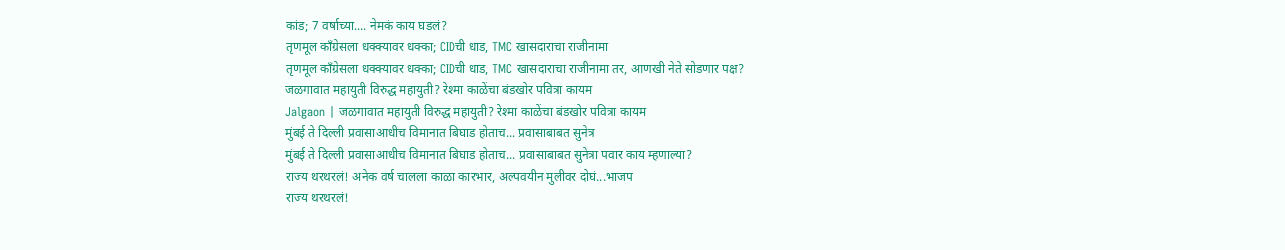कांड; 7 वर्षाच्या.... नेमकं काय घडलं?
तृणमूल काँग्रेसला धक्क्यावर धक्का; CIDची धाड, TMC खासदाराचा राजीनामा
तृणमूल काँग्रेसला धक्क्यावर धक्का; CIDची धाड, TMC खासदाराचा राजीनामा तर, आणखी नेते सोडणार पक्ष?
जळगावात महायुती विरुद्ध महायुती? रेश्मा काळेंचा बंडखोर पवित्रा कायम
Jalgaon | जळगावात महायुती विरुद्ध महायुती? रेश्मा काळेंचा बंडखोर पवित्रा कायम
मुंबई ते दिल्ली प्रवासाआधीच विमानात बिघाड होताच... प्रवासाबाबत सुनेत्र
मुंबई ते दिल्ली प्रवासाआधीच विमानात बिघाड होताच... प्रवासाबाबत सुनेत्रा पवार काय म्हणाल्या?
राज्य थरथरलं! अनेक वर्ष चालला काळा कारभार, अल्पवयीन मुलीवर दोघं...भाजप
राज्य थरथरलं!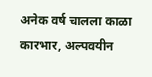अनेक वर्ष चालला काळा कारभार, अल्पवयीन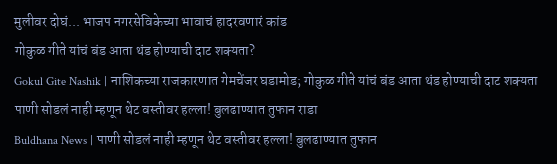मुलीवर दोघं... भाजप नगरसेविकेच्या भावाचं हादरवणारं कांड
गोकुळ गीते यांचं बंड आता थंड होण्याची दाट शक्यता?
Gokul Gite Nashik | नाशिकच्या राजकारणात गेमचेंजर घडामोड; गोकुळ गीते यांचं बंड आता थंड होण्याची दाट शक्यता
पाणी सोडलं नाही म्हणून थेट वस्तीवर हल्ला! बुलढाण्यात तुफान राडा
Buldhana News | पाणी सोडलं नाही म्हणून थेट वस्तीवर हल्ला! बुलढाण्यात तुफान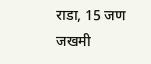राडा, 15 जण जखमी